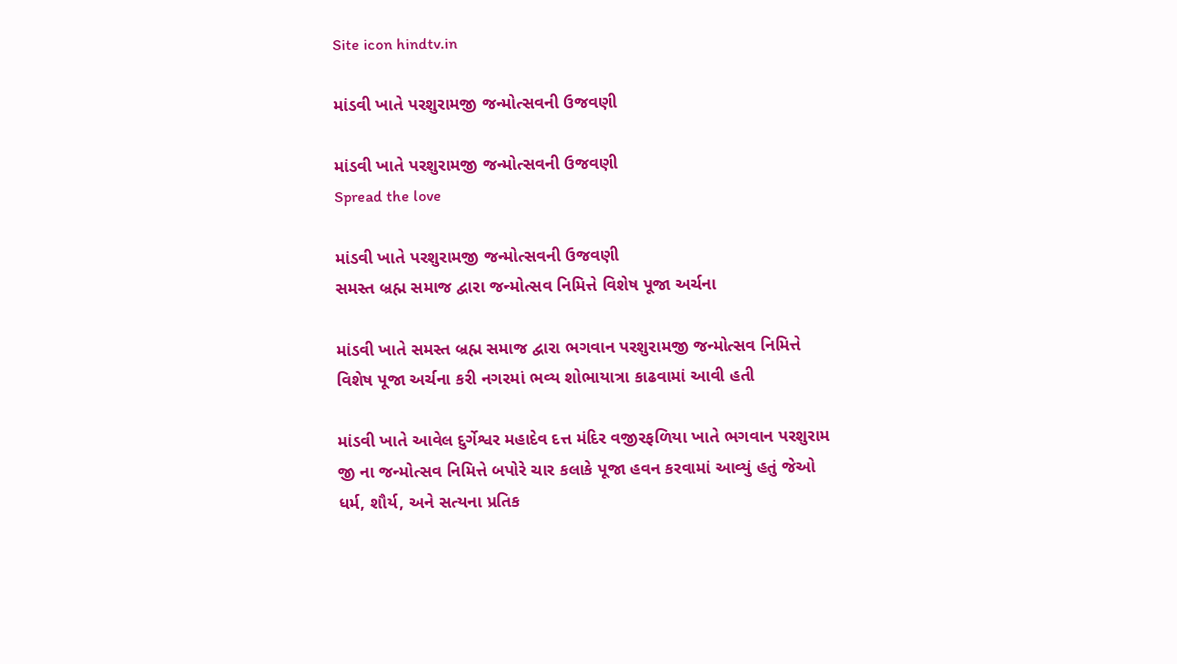Site icon hindtv.in

માંડવી ખાતે પરશુરામજી જન્મોત્સવની ઉજવણી

માંડવી ખાતે પરશુરામજી જન્મોત્સવની ઉજવણી
Spread the love

માંડવી ખાતે પરશુરામજી જન્મોત્સવની ઉજવણી
સમસ્ત બ્રહ્મ સમાજ દ્વારા જન્મોત્સવ નિમિત્તે વિશેષ પૂજા અર્ચના

માંડવી ખાતે સમસ્ત બ્રહ્મ સમાજ દ્વારા ભગવાન પરશુરામજી જન્મોત્સવ નિમિત્તે વિશેષ પૂજા અર્ચના કરી નગરમાં ભવ્ય શોભાયાત્રા કાઢવામાં આવી હતી

માંડવી ખાતે આવેલ દુર્ગેશ્વર મહાદેવ દત્ત મંદિર વજીરફળિયા ખાતે ભગવાન પરશુરામ જી ના જન્મોત્સવ નિમિત્તે બપોરે ચાર કલાકે પૂજા હવન કરવામાં આવ્યું હતું જેઓ ધર્મ, શૌર્ય, અને સત્યના પ્રતિક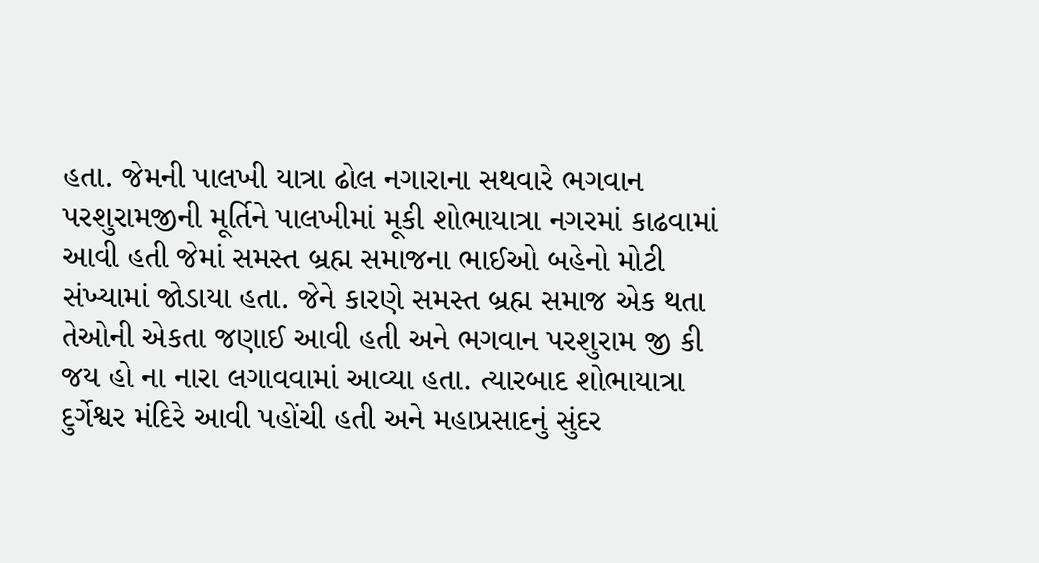હતા. જેમની પાલખી યાત્રા ઢોલ નગારાના સથવારે ભગવાન પરશુરામજીની મૂર્તિને પાલખીમાં મૂકી શોભાયાત્રા નગરમાં કાઢવામાં આવી હતી જેમાં સમસ્ત બ્રહ્મ સમાજના ભાઈઓ બહેનો મોટી સંખ્યામાં જોડાયા હતા. જેને કારણે સમસ્ત બ્રહ્મ સમાજ એક થતા તેઓની એકતા જણાઈ આવી હતી અને ભગવાન પરશુરામ જી કી જય હો ના નારા લગાવવામાં આવ્યા હતા. ત્યારબાદ શોભાયાત્રા દુર્ગેશ્વર મંદિરે આવી પહોંચી હતી અને મહાપ્રસાદનું સુંદર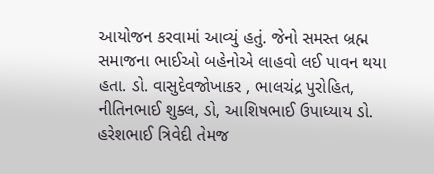આયોજન કરવામાં આવ્યું હતું. જેનો સમસ્ત બ્રહ્મ સમાજના ભાઈઓ બહેનોએ લાહવો લઈ પાવન થયા હતા. ડો. વાસુદેવજોખાકર , ભાલચંદ્ર પુરોહિત, નીતિનભાઈ શુક્લ, ડો, આશિષભાઈ ઉપાધ્યાય ડો. હરેશભાઈ ત્રિવેદી તેમજ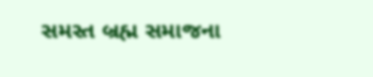સમસ્ત બ્રહ્મ સમાજના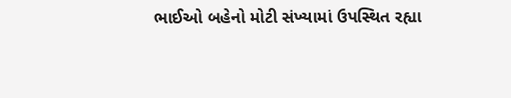ભાઈઓ બહેનો મોટી સંખ્યામાં ઉપસ્થિત રહ્યા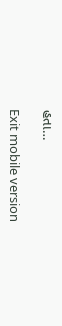હતા…

Exit mobile version